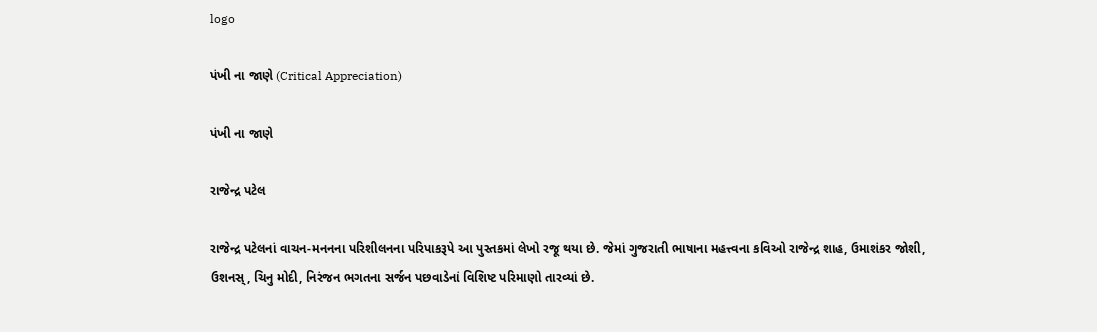logo

પંખી ના જાણે (Critical Appreciation)

પંખી ના જાણે

રાજેન્દ્ર પટેલ

રાજેન્દ્ર પટેલનાં વાચન-મનનના પરિશીલનના પરિપાકરૂપે આ પુસ્તકમાં લેખો રજૂ થયા છે. જેમાં ગુજરાતી ભાષાના મહત્ત્વના કવિઓ રાજેન્દ્ર શાહ, ઉમાશંકર જોશી, ઉશનસ્, ચિનુ મોદી, નિરંજન ભગતના સર્જન પછવાડેનાં વિશિષ્ટ પરિમાણો તારવ્યાં છે.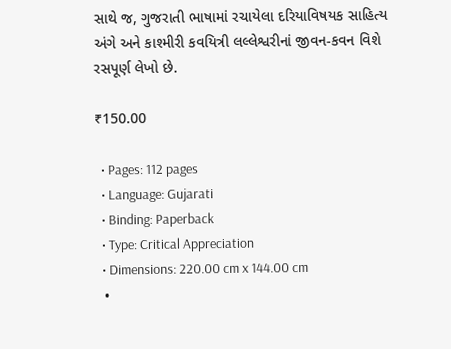સાથે જ, ગુજરાતી ભાષામાં રચાયેલા દરિયાવિષયક સાહિત્ય અંગે અને કાશ્મીરી કવયિત્રી લલ્લેશ્વરીનાં જીવન-કવન વિશે રસપૂર્ણ લેખો છે.

₹150.00

  • Pages: 112 pages
  • Language: Gujarati
  • Binding: Paperback
  • Type: Critical Appreciation
  • Dimensions: 220.00 cm x 144.00 cm
  •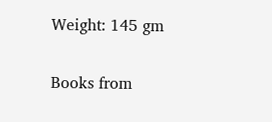Weight: 145 gm

Books from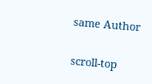same Author

scroll-top